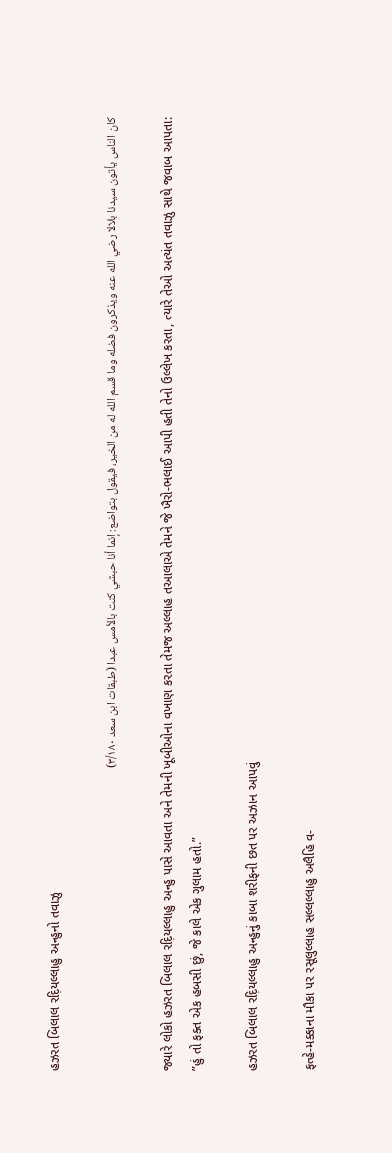હઝરત બિલાલ રદ઼િયલ્લાહુ અન્હુનો તવાઝુ

كان الناس يأتون سيدنا بلالا رضي الله عنه ويذكرون فضله وما قسم الله له من الخير، فيقول بتواضع: إنما أنا حبشي كنت بالأمس عبدا (طبقات ابن سعد ٣/١٨٠)

જ્યારે લોકો હઝરત બિલાલ રદ઼િયલ્લાહુ અન્હુ પાસે આવતા અને તેમની ખૂબીઓના વખાણ કરતા તેમજ અલ્લાહ તઆલાએ તેમને જે ખૈરો-ભલાઈ આપી હતી તેનો ઉલ્લેખ કરતા, ત્યારે તેઓ અત્યંત તવાઝુ સાથે જવાબ આપતા:
”હું તો ફક્ત એક હબસી છું, જે કાલે એક ગુલામ હતો.”

હઝરત બિલાલ રદ઼િયલ્લાહુ અન્હુનું કાબા શરીફની છત પર અઝાન આપવું

ફત્હે-મક્કાના મૌકા પર રસૂલુલ્લાહ સલ્લલ્લાહુ અલૈહિ વ-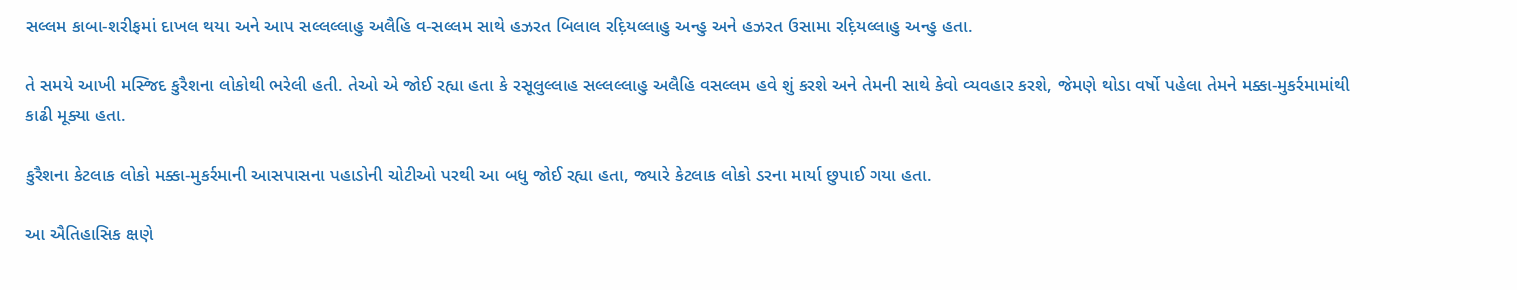સલ્લમ કાબા-શરીફમાં દાખલ થયા અને આપ સલ્લલ્લાહુ અલૈહિ વ-સલ્લમ સાથે હઝરત બિલાલ રદ઼િયલ્લાહુ અન્હુ અને હઝરત ઉસામા રદ઼િયલ્લાહુ અન્હુ હતા.

તે સમયે આખી મસ્જિદ કુરૈશના લોકોથી ભરેલી હતી. તેઓ એ જોઈ રહ્યા હતા કે રસૂલુલ્લાહ સલ્લલ્લાહુ અલૈહિ વસલ્લમ હવે શું કરશે અને તેમની સાથે કેવો વ્યવહાર કરશે, જેમણે થોડા વર્ષો પહેલા તેમને મક્કા-મુકર્રમામાંથી કાઢી મૂક્યા હતા.

કુરૈશના કેટલાક લોકો મક્કા-મુકર્રમાની આસપાસના પહાડોની ચોટીઓ પરથી આ બધુ જોઈ રહ્યા હતા, જ્યારે કેટલાક લોકો ડરના માર્યા છુપાઈ ગયા હતા.

આ ઐતિહાસિક ક્ષણે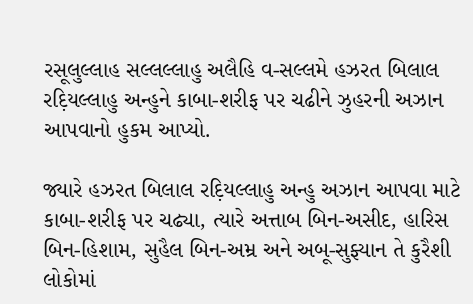રસૂલુલ્લાહ સલ્લલ્લાહુ અલૈહિ વ-સલ્લમે હઝરત બિલાલ રદ઼િયલ્લાહુ અન્હુને કાબા-શરીફ પર ચઢીને ઝુહરની અઝાન આપવાનો હુકમ આપ્યો.

જ્યારે હઝરત બિલાલ રદ઼િયલ્લાહુ અન્હુ અઝાન આપવા માટે કાબા-શરીફ પર ચઢ્યા, ત્યારે અત્તાબ બિન-અસીદ, હારિસ બિન-હિશામ, સુહૈલ બિન-અમ્ર અને અબૂ-સુફ્યાન તે કુરૈશી લોકોમાં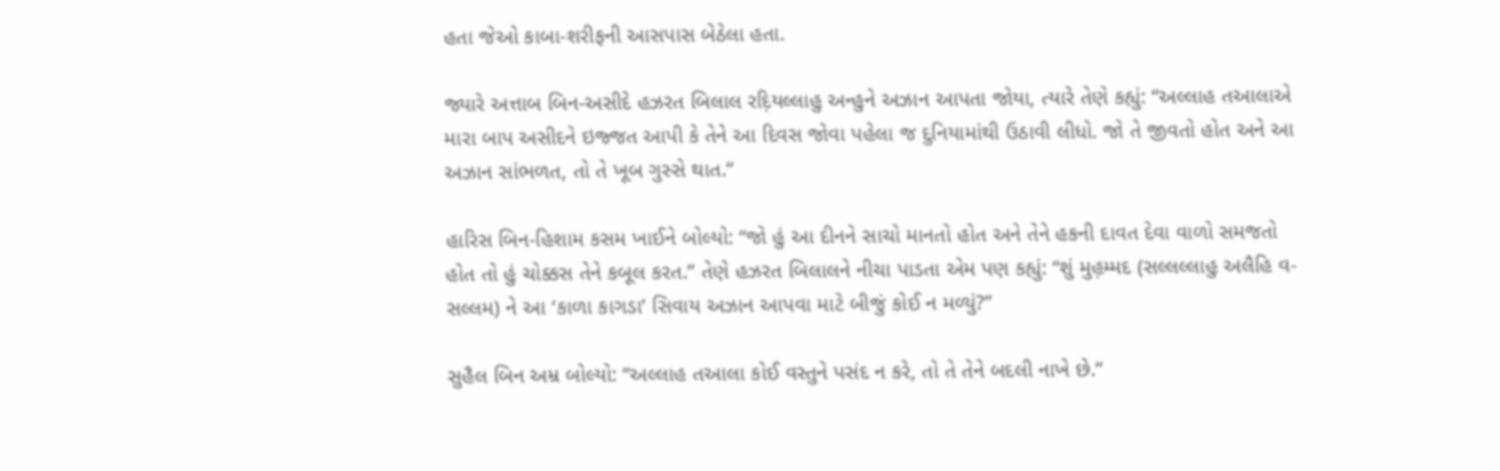હતા જેઓ કાબા-શરીફની આસપાસ બેઠેલા હતા.

જ્યારે અત્તાબ બિન-અસીદે હઝરત બિલાલ રદ઼િયલ્લાહુ અન્હુને અઝાન આપતા જોયા, ત્યારે તેણે કહ્યું: “અલ્લાહ તઆલાએ મારા બાપ અસીદને ઇજ્જત આપી કે તેને આ દિવસ જોવા પહેલા જ દુનિયામાંથી ઉઠાવી લીધો. જો તે જીવતો હોત અને આ અઝાન સાંભળત, તો તે ખૂબ ગુસ્સે થાત.”

હારિસ બિન-હિશામ કસમ ખાઈને બોલ્યો: “જો હું આ દીનને સાચો માનતો હોત અને તેને હકની દાવત દેવા વાળો સમજતો હોત તો હું ચોક્કસ તેને કબૂલ કરત.” તેણે હઝરત બિલાલને નીચા પાડતા એમ પણ કહ્યું: “શું મુહ઼મ્મદ (સલ્લલ્લાહુ અલૈહિ વ-સલ્લમ) ને આ ‘કાળા કાગડા’ સિવાય અઝાન આપવા માટે બીજું કોઈ ન મળ્યું?”

સુહૈલ બિન અમ્ર બોલ્યો: “અલ્લાહ તઆલા કોઈ વસ્તુને પસંદ ન કરે, તો તે તેને બદલી નાખે છે.”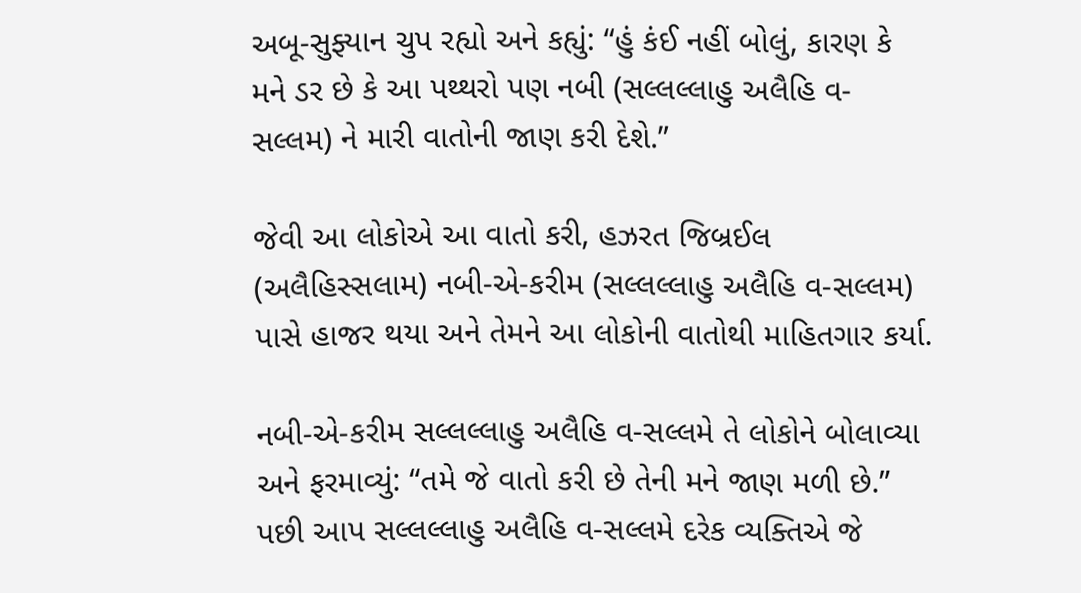અબૂ-સુફ્યાન ચુપ રહ્યો અને કહ્યું: “હું કંઈ નહીં બોલું, કારણ કે મને ડર છે કે આ પથ્થરો પણ નબી (સલ્લલ્લાહુ અલૈહિ વ-સલ્લમ) ને મારી વાતોની જાણ કરી દેશે.”

જેવી આ લોકોએ આ વાતો કરી, હઝરત જિબ્રઈલ (અલૈહિસ્સલામ) નબી-એ-કરીમ (સલ્લલ્લાહુ અલૈહિ વ-સલ્લમ) પાસે હાજર થયા અને તેમને આ લોકોની વાતોથી માહિતગાર કર્યા.

નબી-એ-કરીમ સલ્લલ્લાહુ અલૈહિ વ-સલ્લમે તે લોકોને બોલાવ્યા અને ફરમાવ્યું: “તમે જે વાતો કરી છે તેની મને જાણ મળી છે.” પછી આપ સલ્લલ્લાહુ અલૈહિ વ-સલ્લમે દરેક વ્યક્તિએ જે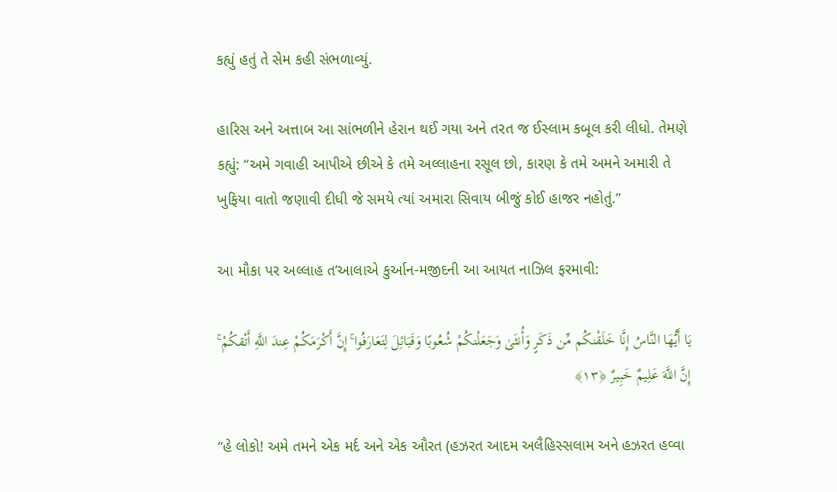કહ્યું હતું તે સેમ કહી સંભળાવ્યું.

હારિસ અને અત્તાબ આ સાંભળીને હેરાન થઈ ગયા અને તરત જ ઈસ્લામ કબૂલ કરી લીધો. તેમણે કહ્યું: “અમે ગવાહી આપીએ છીએ કે તમે અલ્લાહના રસૂલ છો, કારણ કે તમે અમને અમારી તે ખુફિયા વાતો જણાવી દીધી જે સમયે ત્યાં અમારા સિવાય બીજું કોઈ હાજર નહોતું.”

આ મૌકા પર અલ્લાહ ત’આલાએ કુર્આન-મજીદની આ આયત નાઝિલ ફરમાવી:

يَا أَيُّهَا النَّاسُ إِنَّا خَلَقْنكُم مِّن ذَكَرٍ وَأُنثَىٰ وَجَعَلْنكُمْ شُعُوبًا وَقَبَائِلَ لِتَعَارَفُوا ۚ إِنَّ أَكْرَمَكُمْ عِندَ اللَّهِ أَتْقكُمْ ۚ إِنَّ اللَّهَ عَلِيمٌ خَبِيرٌ ﴿١٣﴾

“હે લોકો! અમે તમને એક મર્દ અને એક ઔરત (હઝરત આદમ અલૈહિસ્સલામ અને હઝરત હવ્વા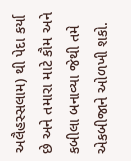અલૈહસ્સલામ) થી પેદા કર્યા છે અને તમારા માટે કૌમ અને કબીલા બનાવ્યા જેથી તમે એકબીજાને ઓળખી શકો.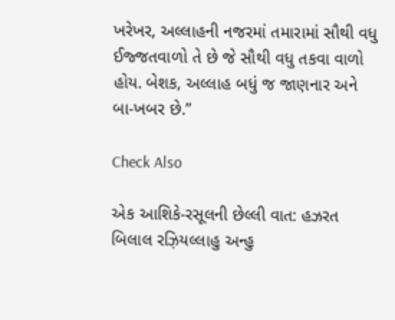ખરેખર, અલ્લાહની નજરમાં તમારામાં સૌથી વધુ ઈજ્જતવાળો તે છે જે સૌથી વધુ તકવા વાળો હોય. બેશક, અલ્લાહ બધું જ જાણનાર અને બા-ખબર છે.”

Check Also

એક આશિકે-રસૂલની છેલ્લી વાત: હઝરત બિલાલ રઝ઼િયલ્લાહુ અન્હુ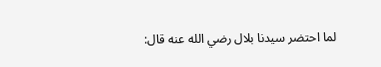لما احتضر سيدنا بلال رضي الله عنه قال: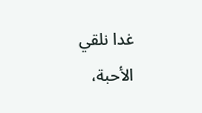غدا نلقي الأحبة،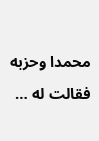محمدا وحزبه فقالت له …